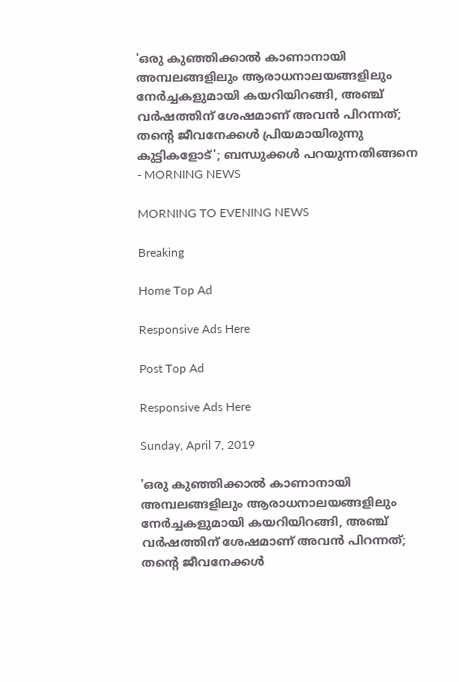'ഒരു കുഞ്ഞിക്കാല്‍ കാണാനായി അമ്പലങ്ങളിലും ആരാധനാലയങ്ങളിലും നേര്‍ച്ചകളുമായി കയറിയിറങ്ങി, അഞ്ച് വര്‍ഷത്തിന് ശേഷമാണ് അവന്‍ പിറന്നത്; തന്റെ ജീവനേക്കള്‍ പ്രിയമായിരുന്നു കുട്ടികളോട്'; ബന്ധുക്കള്‍ പറയുന്നതിങ്ങനെ - MORNING NEWS

MORNING TO EVENING NEWS

Breaking

Home Top Ad

Responsive Ads Here

Post Top Ad

Responsive Ads Here

Sunday, April 7, 2019

'ഒരു കുഞ്ഞിക്കാല്‍ കാണാനായി അമ്പലങ്ങളിലും ആരാധനാലയങ്ങളിലും നേര്‍ച്ചകളുമായി കയറിയിറങ്ങി, അഞ്ച് വര്‍ഷത്തിന് ശേഷമാണ് അവന്‍ പിറന്നത്; തന്റെ ജീവനേക്കള്‍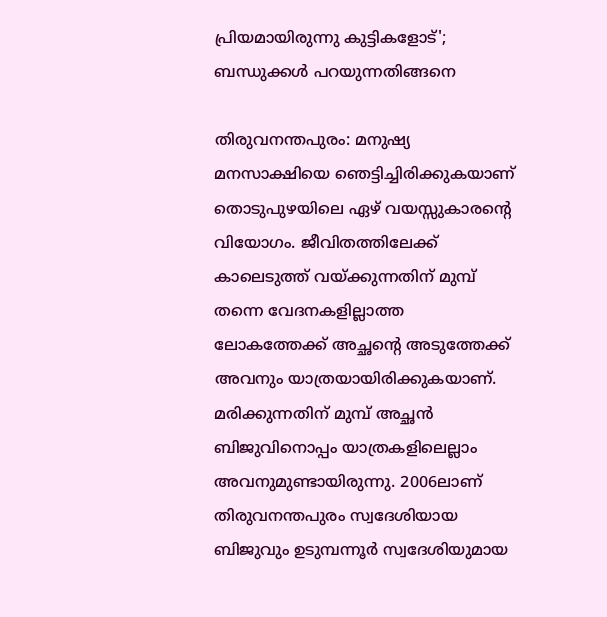പ്രിയമായിരുന്നു കുട്ടികളോട്'; ബന്ധുക്കള്‍ പറയുന്നതിങ്ങനെ

തിരുവനന്തപുരം: മനുഷ്യ മനസാക്ഷിയെ ഞെട്ടിച്ചിരിക്കുകയാണ് തൊടുപുഴയിലെ ഏഴ് വയസ്സുകാരന്റെ വിയോഗം. ജീവിതത്തിലേക്ക് കാലെടുത്ത് വയ്ക്കുന്നതിന് മുമ്പ് തന്നെ വേദനകളില്ലാത്ത ലോകത്തേക്ക് അച്ഛന്റെ അടുത്തേക്ക് അവനും യാത്രയായിരിക്കുകയാണ്. മരിക്കുന്നതിന് മുമ്പ് അച്ഛന്‍ ബിജുവിനൊപ്പം യാത്രകളിലെല്ലാം അവനുമുണ്ടായിരുന്നു. 2006ലാണ് തിരുവനന്തപുരം സ്വദേശിയായ ബിജുവും ഉടുമ്പന്നൂര്‍ സ്വദേശിയുമായ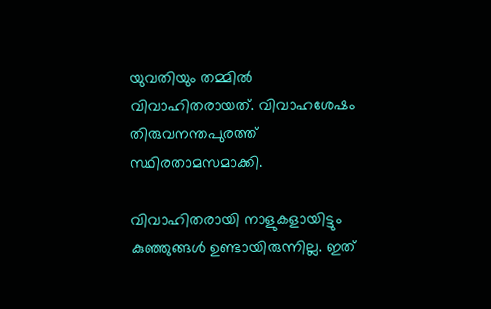യുവതിയും തമ്മില്‍ വിവാഹിതരായത്. വിവാഹശേഷം തിരുവനന്തപുരത്ത് സ്ഥിരതാമസമാക്കി.

വിവാഹിതരായി നാളുകളായിട്ടും കുഞ്ഞുങ്ങള്‍ ഉണ്ടായിരുന്നില്ല. ഇത്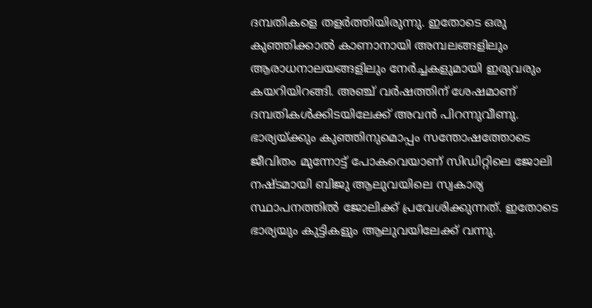ദമ്പതികളെ തളര്‍ത്തിയിരുന്നു. ഇതോടെ ഒരു കുഞ്ഞിക്കാല്‍ കാണാനായി അമ്പലങ്ങളിലും ആരാധനാലയങ്ങളിലും നേര്‍ച്ചകളുമായി ഇരുവരും കയറിയിറങ്ങി. അഞ്ച് വര്‍ഷത്തിന് ശേഷമാണ് ദമ്പതികള്‍ക്കിടയിലേക്ക് അവന്‍ പിറന്നുവീണു. ഭാര്യയ്ക്കും കുഞ്ഞിനുമൊപ്പം സന്തോഷത്തോടെ ജീവിതം മുന്നോട്ട് പോകവെയാണ് സിഡിറ്റിലെ ജോലി നഷ്ടമായി ബിജു ആലുവയിലെ സ്വകാര്യ സ്ഥാപനത്തില്‍ ജോലിക്ക് പ്രവേശിക്കുന്നത്. ഇതോടെ ഭാര്യയും കുട്ടികളും ആലുവയിലേക്ക് വന്നു.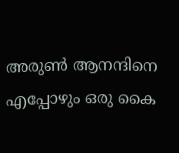അരുണ്‍ ആനന്ദിനെ എപ്പോഴും ഒരു കൈ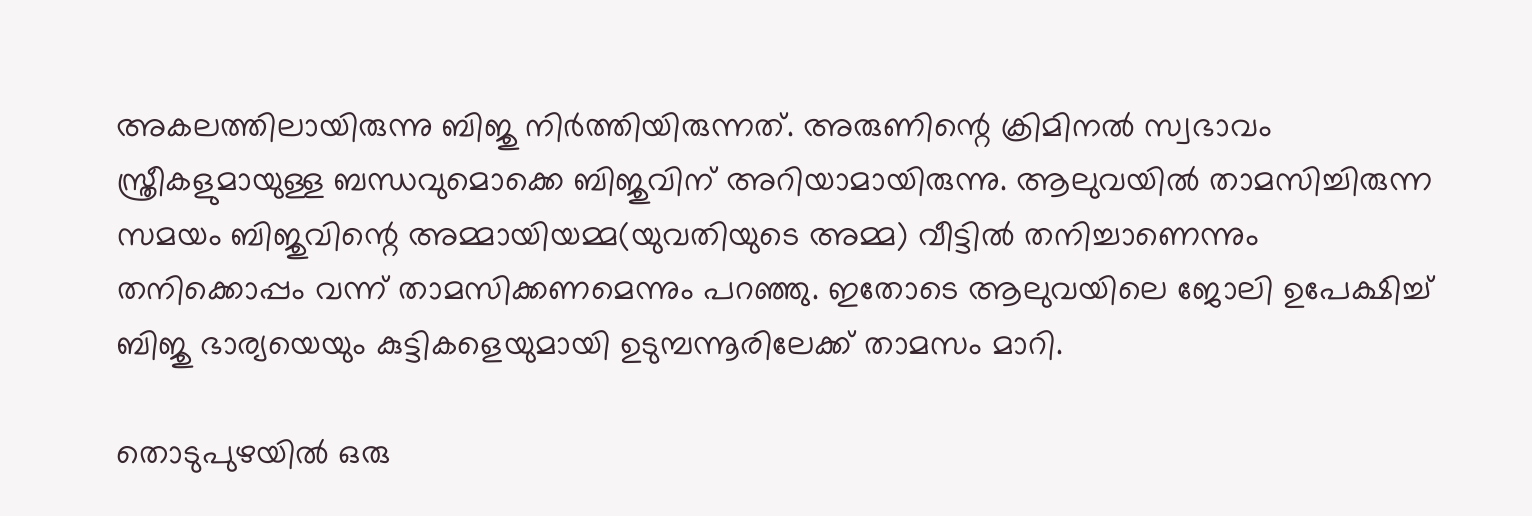അകലത്തിലായിരുന്നു ബിജു നിര്‍ത്തിയിരുന്നത്. അരുണിന്റെ ക്രിമിനല്‍ സ്വഭാവം സ്ത്രീകളുമായുള്ള ബന്ധവുമൊക്കെ ബിജുവിന് അറിയാമായിരുന്നു. ആലുവയില്‍ താമസിച്ചിരുന്ന സമയം ബിജുവിന്റെ അമ്മായിയമ്മ(യുവതിയുടെ അമ്മ) വീട്ടില്‍ തനിച്ചാണെന്നും തനിക്കൊപ്പം വന്ന് താമസിക്കണമെന്നും പറഞ്ഞു. ഇതോടെ ആലുവയിലെ ജോലി ഉപേക്ഷിച്ച് ബിജു ഭാര്യയെയും കുട്ടികളെയുമായി ഉടുമ്പന്നൂരിലേക്ക് താമസം മാറി.

തൊടുപുഴയില്‍ ഒരു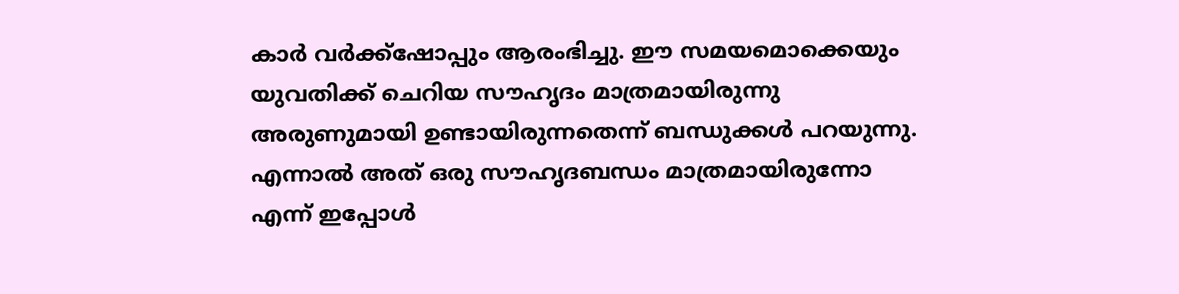കാര്‍ വര്‍ക്ക്‌ഷോപ്പും ആരംഭിച്ചു. ഈ സമയമൊക്കെയും യുവതിക്ക് ചെറിയ സൗഹൃദം മാത്രമായിരുന്നു അരുണുമായി ഉണ്ടായിരുന്നതെന്ന് ബന്ധുക്കള്‍ പറയുന്നു. എന്നാല്‍ അത് ഒരു സൗഹൃദബന്ധം മാത്രമായിരുന്നോ എന്ന് ഇപ്പോള്‍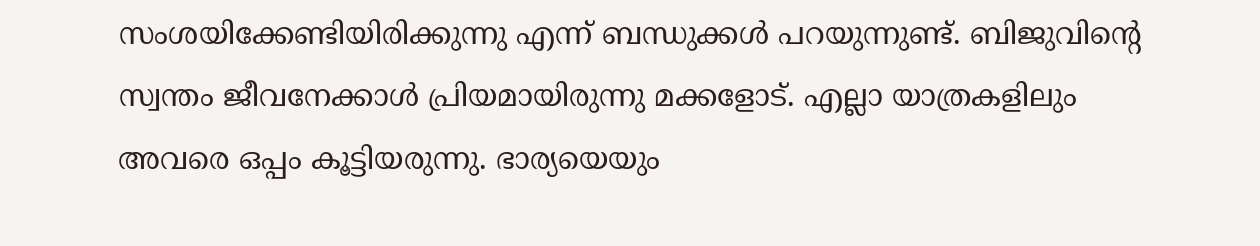സംശയിക്കേണ്ടിയിരിക്കുന്നു എന്ന് ബന്ധുക്കള്‍ പറയുന്നുണ്ട്. ബിജുവിന്റെ സ്വന്തം ജീവനേക്കാള്‍ പ്രിയമായിരുന്നു മക്കളോട്. എല്ലാ യാത്രകളിലും അവരെ ഒപ്പം കൂട്ടിയരുന്നു. ഭാര്യയെയും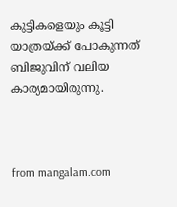കുട്ടികളെയും കൂട്ടി യാത്രയ്ക്ക് പോകുന്നത് ബിജുവിന് വലിയ കാര്യമായിരുന്നു.



from mangalam.com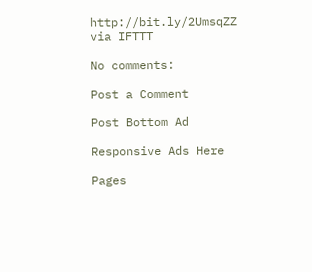http://bit.ly/2UmsqZZ
via IFTTT

No comments:

Post a Comment

Post Bottom Ad

Responsive Ads Here

Pages